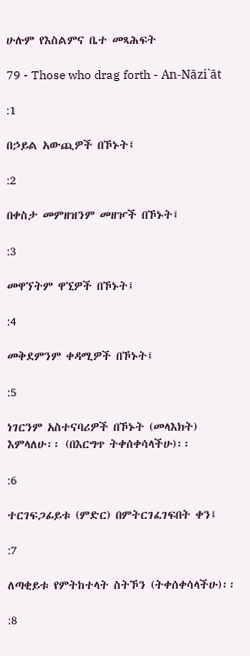ሁሉም የእስልምና ቤተ መጻሕፍት

79 - Those who drag forth - An-Nāzi`āt

:1

በኃይል አውጪዎች በኾኑት፤

:2

በቀስታ መምዘዝንም መዘዦች በኾኑት፤

:3

መዋኘትም ዋኚዎች በኾኑት፤

:4

መቅደምንም ቀዳሚዎች በኾኑት፤

:5

ነገርንም አስተናባሪዎች በኾኑት (መላእክት) እምላለሁ፡፡ (በእርግጥ ትቀሰቀሳላችሁ)፡፡

:6

ተርገፍጋፊይቱ (ምድር) በምትርገፈገፍበት ቀን፤

:7

ለጣቂይቱ የምትከተላት ስትኾን (ትቀሰቀሳላችሁ)፡፡

:8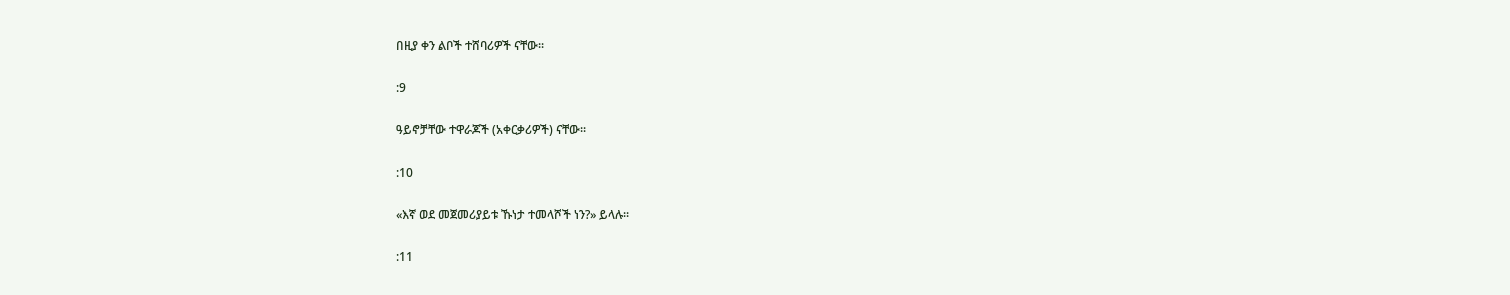በዚያ ቀን ልቦች ተሸባሪዎች ናቸው፡፡

:9

ዓይኖቻቸው ተዋራጆች (አቀርቃሪዎች) ናቸው፡፡

:10

«እኛ ወደ መጀመሪያይቱ ኹነታ ተመላሾች ነን?» ይላሉ፡፡

:11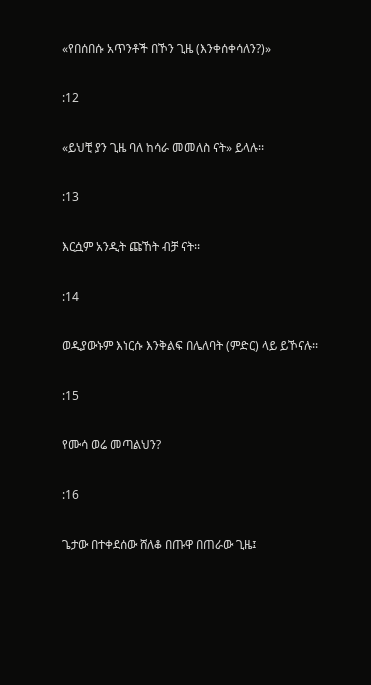«የበሰበሱ አጥንቶች በኾን ጊዜ (እንቀሰቀሳለን?)»

:12

«ይህቺ ያን ጊዜ ባለ ከሳራ መመለስ ናት» ይላሉ፡፡

:13

እርሷም አንዲት ጩኸት ብቻ ናት፡፡

:14

ወዲያውኑም እነርሱ እንቅልፍ በሌለባት (ምድር) ላይ ይኾናሉ፡፡

:15

የሙሳ ወሬ መጣልህን?

:16

ጌታው በተቀደሰው ሸለቆ በጡዋ በጠራው ጊዜ፤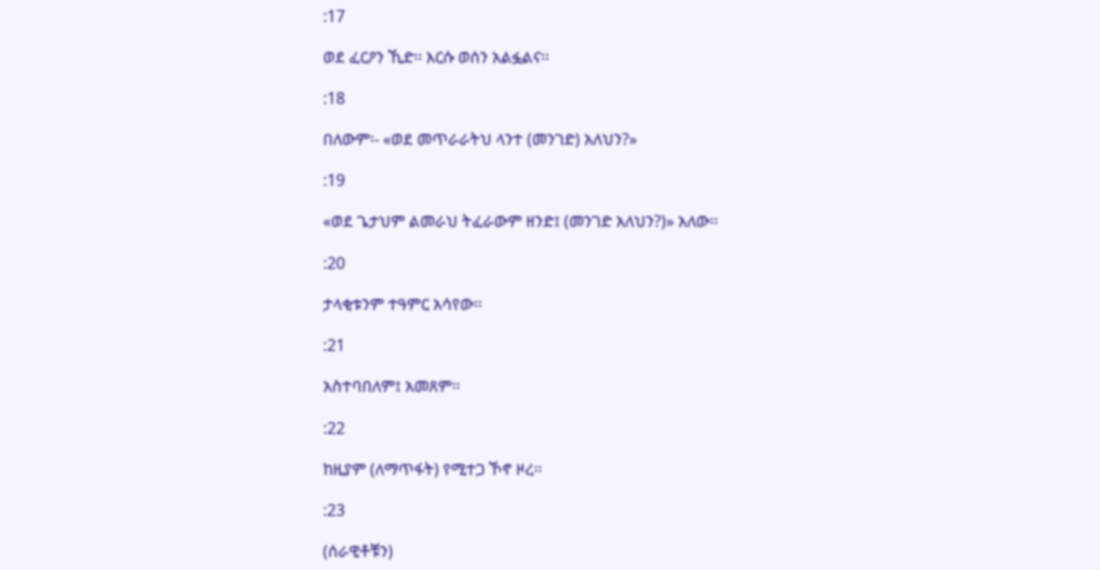:17

ወደ ፈርዖን ኺድ፡፡ እርሱ ወሰን አልፏልና፡፡

:18

በለውም፡- «ወደ መጥራራትህ ላንተ (መንገድ) አለህን?»

:19

«ወደ ጌታህም ልመራህ ትፈራውም ዘንድ፤ (መንገድ አለህን?)» አለው፡፡

:20

ታላቂቱንም ተዓምር አሳየው፡፡

:21

አስተባበለም፤ አመጸም፡፡

:22

ከዚያም (ለማጥፋት) የሚተጋ ኾኖ ዞረ፡፡

:23

(ሰራዊቶቹን)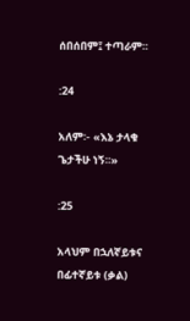ሰበሰበም፤ ተጣራም፡፡

:24

አለም፡- «እኔ ታላቁ ጌታችሁ ነኝ፡፡»

:25

አላህም በኋለኛይቱና በፊተኛይቱ (ቃል)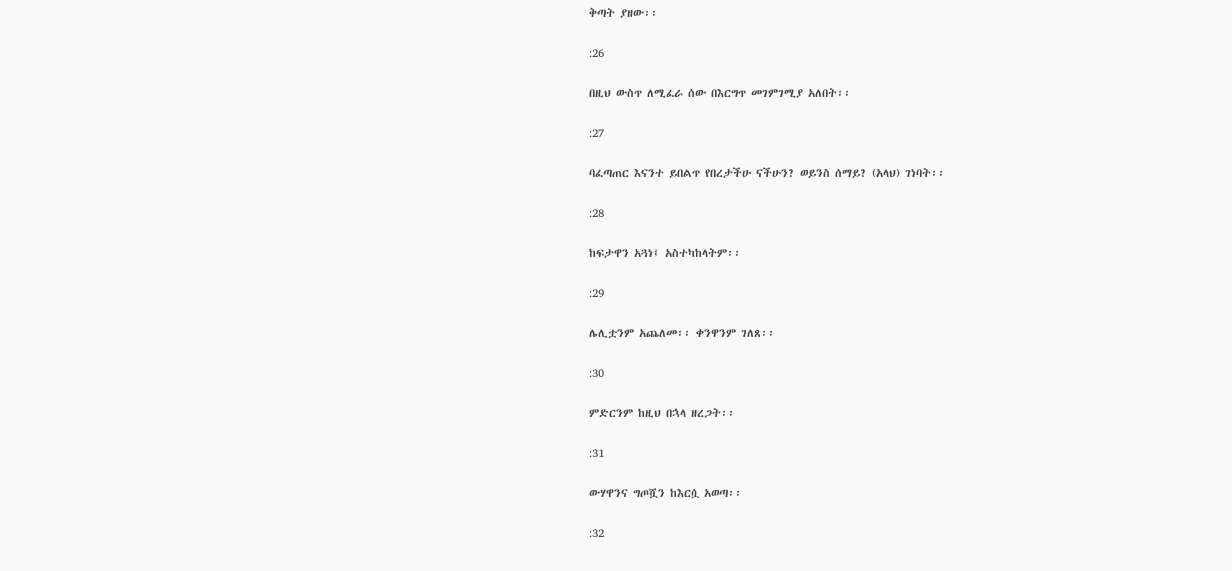ቅጣት ያዘው፡፡

:26

በዚህ ውስጥ ለሚፈራ ሰው በእርግጥ መገምገሚያ አለበት፡፡

:27

ባፈጣጠር እናንተ ይበልጥ የበረታችሁ ናችሁን? ወይንስ ሰማይ? (አላህ) ገነባት፡፡

:28

ከፍታዋን አጓነ፤ አስተካከላትም፡፡

:29

ሌሊቷንም አጨለመ፡፡ ቀንዋንም ገለጸ፡፡

:30

ምድርንም ከዚህ በኋላ ዘረጋት፡፡

:31

ውሃዋንና ግጦሿን ከእርሷ አወጣ፡፡

:32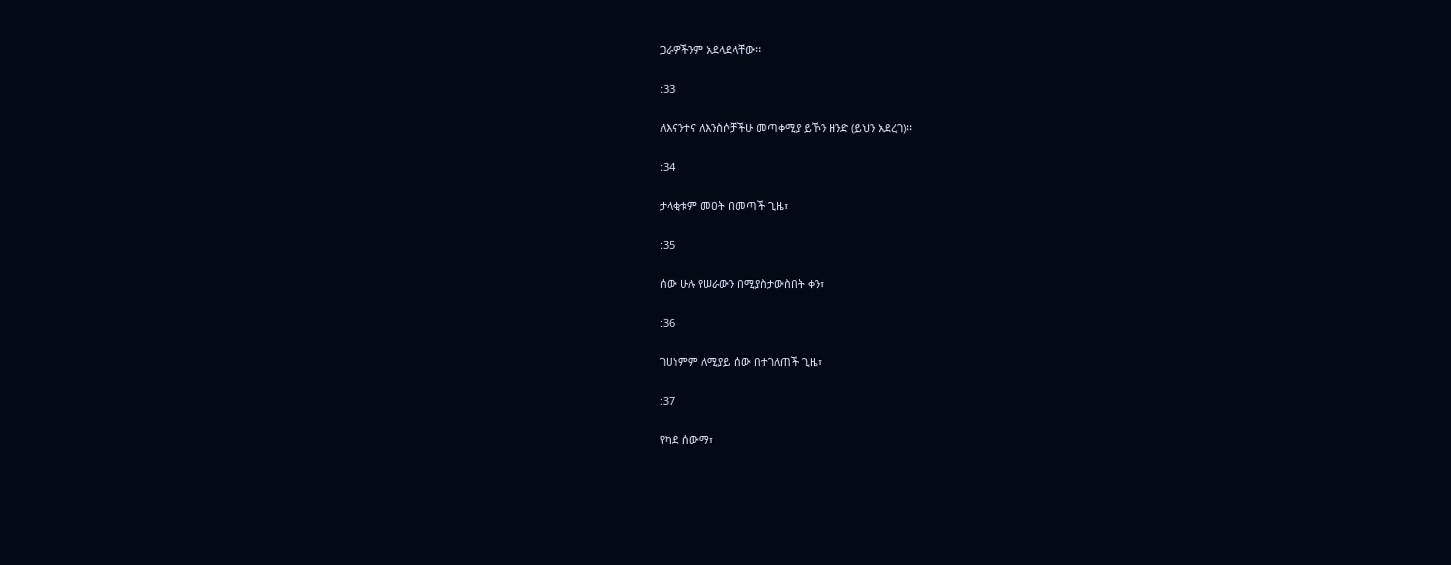ጋራዎችንም አደላደላቸው፡፡

:33

ለእናንተና ለእንስሶቻችሁ መጣቀሚያ ይኾን ዘንድ (ይህን አደረገ)፡፡

:34

ታላቂቱም መዐት በመጣች ጊዜ፣

:35

ሰው ሁሉ የሠራውን በሚያስታውስበት ቀን፣

:36

ገሀነምም ለሚያይ ሰው በተገለጠች ጊዜ፣

:37

የካደ ሰውማ፣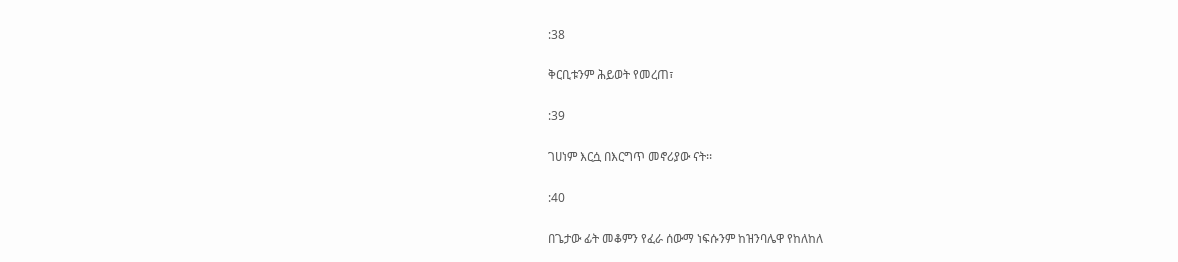:38

ቅርቢቱንም ሕይወት የመረጠ፣

:39

ገሀነም እርሷ በእርግጥ መኖሪያው ናት፡፡

:40

በጌታው ፊት መቆምን የፈራ ሰውማ ነፍሱንም ከዝንባሌዋ የከለከለ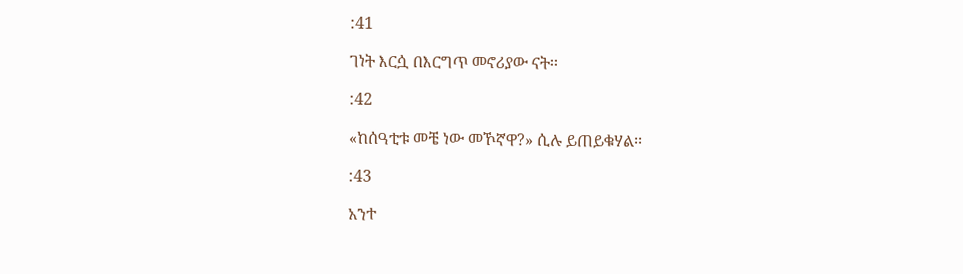:41

ገነት እርሷ በእርግጥ መኖሪያው ናት፡፡

:42

«ከሰዓቲቱ መቼ ነው መኾኛዋ?» ሲሉ ይጠይቁሃል፡፡

:43

አንተ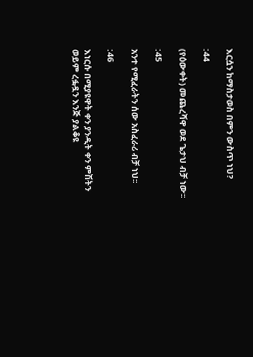እርሷን ከማስታወስ በምን ውስጥ ነህ?

:44

(የዕውቀት) መጨረሻዋ ወደ ጌታህ ብቻ ነው፡፡

:45

አንተ የሚፈራትን ሰው አስፈራሪ ብቻ ነህ፡፡

:46

እነርሱ በሚያዩዋት ቀን ያንዲት ቀን ምሽትን ወይም ረፏዷን እንጅ ያልቆዩ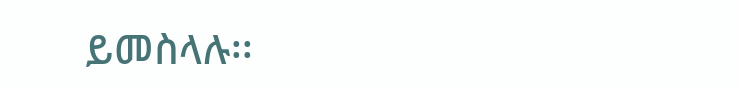ይመስላሉ፡፡